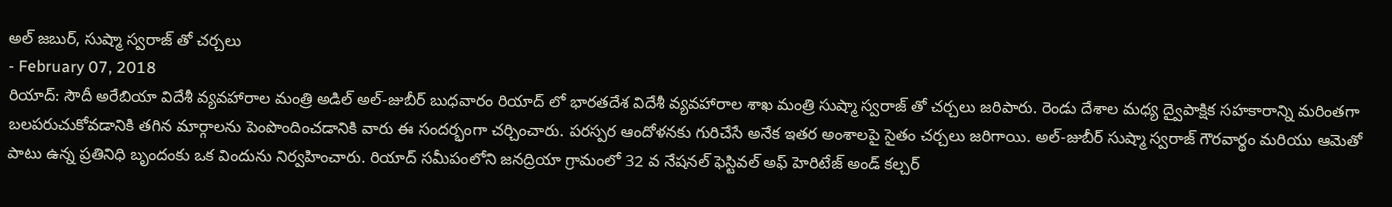అల్ జబుర్, సుష్మా స్వరాజ్ తో చర్చలు
- February 07, 2018
రియాద్: సౌదీ అరేబియా విదేశీ వ్యవహారాల మంత్రి అడిల్ అల్-జుబీర్ బుధవారం రియాద్ లో భారతదేశ విదేశీ వ్యవహారాల శాఖ మంత్రి సుష్మా స్వరాజ్ తో చర్చలు జరిపారు. రెండు దేశాల మధ్య ద్వైపాక్షిక సహకారాన్ని మరింతగా బలపరుచుకోవడానికి తగిన మార్గాలను పెంపొందించడానికి వారు ఈ సందర్భంగా చర్చించారు. పరస్పర ఆందోళనకు గురిచేసే అనేక ఇతర అంశాలపై సైతం చర్చలు జరిగాయి. అల్-జుబీర్ సుష్మా స్వరాజ్ గౌరవార్థం మరియు ఆమెతో పాటు ఉన్న ప్రతినిధి బృందంకు ఒక విందును నిర్వహించారు. రియాద్ సమీపంలోని జనద్రియా గ్రామంలో 32 వ నేషనల్ ఫెస్టివల్ అఫ్ హెరిటేజ్ అండ్ కల్చర్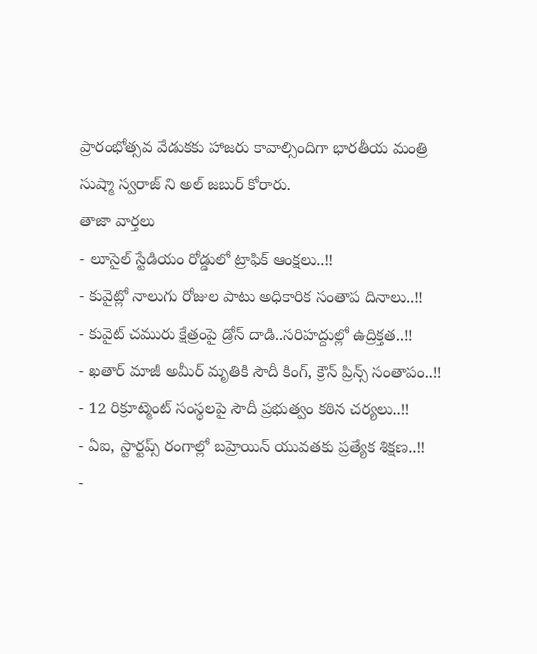ప్రారంభోత్సవ వేడుకకు హాజరు కావాల్సిందిగా భారతీయ మంత్రి సుష్మా స్వరాజ్ ని అల్ జబుర్ కోరారు.
తాజా వార్తలు
- లూసైల్ స్టేడియం రోడ్డులో ట్రాఫిక్ ఆంక్షలు..!!
- కువైట్లో నాలుగు రోజుల పాటు అధికారిక సంతాప దినాలు..!!
- కువైట్ చమురు క్షేత్రంపై డ్రోన్ దాడి..సరిహద్దుల్లో ఉద్రిక్తత..!!
- ఖతార్ మాజీ అమీర్ మృతికి సౌదీ కింగ్, క్రౌన్ ప్రిన్స్ సంతాపం..!!
- 12 రిక్రూట్మెంట్ సంస్థలపై సౌదీ ప్రభుత్వం కఠిన చర్యలు..!!
- ఏఐ, స్టార్టప్స్ రంగాల్లో బహ్రెయిన్ యువతకు ప్రత్యేక శిక్షణ..!!
-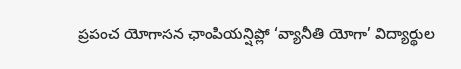ప్రపంచ యోగాసన ఛాంపియన్షిప్లో ‘వ్యానీతి యోగా’ విద్యార్థుల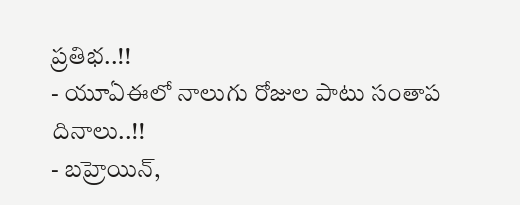ప్రతిభ..!!
- యూఏఈలో నాలుగు రోజుల పాటు సంతాప దినాలు..!!
- బహ్రెయిన్,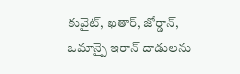కువైట్, ఖతార్, జోర్డాన్, ఒమాన్పై ఇరాన్ దాడులను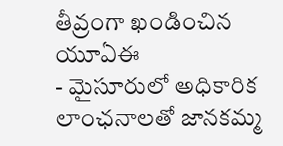తీవ్రంగా ఖండించిన యూఏఈ
- మైసూరులో అధికారిక లాంఛనాలతో జానకమ్మ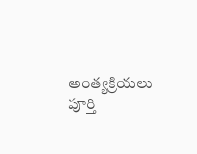అంత్యక్రియలు పూర్తి